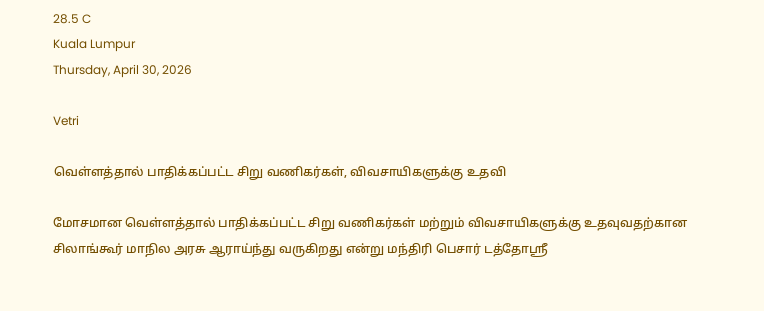28.5 C
Kuala Lumpur
Thursday, April 30, 2026

Vetri

வெள்ளத்தால் பாதிக்கப்பட்ட சிறு வணிகர்கள், விவசாயிகளுக்கு உதவி

மோசமான வெள்ளத்தால் பாதிக்கப்பட்ட சிறு வணிகர்கள் மற்றும் விவசாயிகளுக்கு உதவுவதற்கான சிலாங்கூர் மாநில அரசு ஆராய்ந்து வருகிறது என்று மந்திரி பெசார் டத்தோஸ்ரீ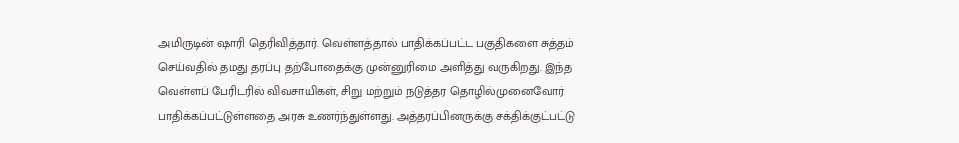அமிருடின் ஷாரி தெரிவித்தார். வெள்ளத்தால் பாதிக்கப்பட்ட பகுதிகளை சுத்தம் செய்வதில் தமது தரப்பு தற்போதைக்கு முன்னுரிமை அளித்து வருகிறது. இந்த வெள்ளப் பேரிடரில் விவசாயிகள், சிறு மற்றும் நடுத்தர தொழில்முனைவோர் பாதிக்கப்பட்டுள்ளதை அரசு உணர்ந்துள்ளது. அத்தரப்பினருக்கு சக்திக்குட்பட்டு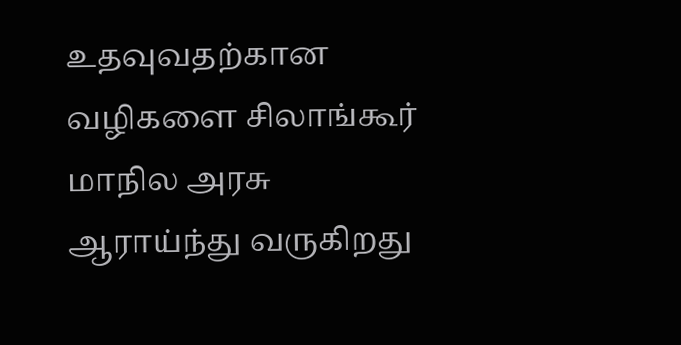உதவுவதற்கான வழிகளை சிலாங்கூர் மாநில அரசு ஆராய்ந்து வருகிறது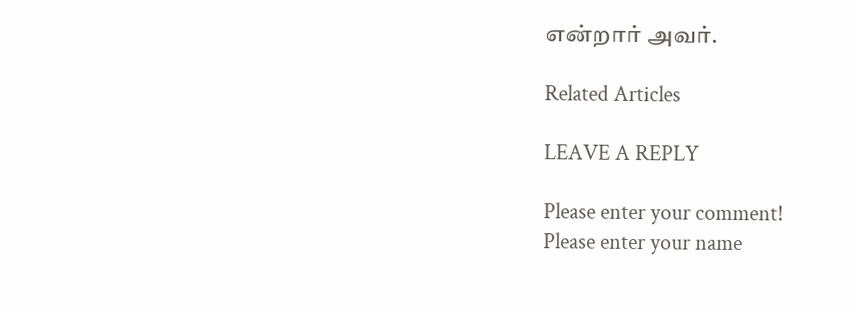என்றார் அவர்.

Related Articles

LEAVE A REPLY

Please enter your comment!
Please enter your name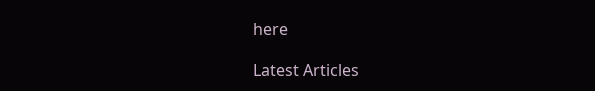here

Latest Articles